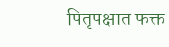पितृपक्षात फक्त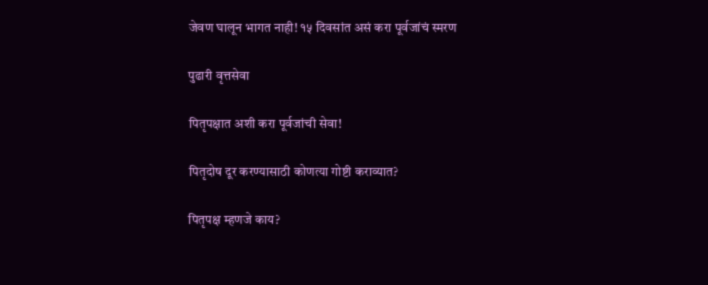जेवण घालून भागत नाही! १५ दिवसांत असं करा पूर्वजांचं स्मरण

पुढारी वृत्तसेवा

पितृपक्षात अशी करा पूर्वजांची सेवा!

पितृदोष दूर करण्यासाठी कोणत्या गोष्टी कराव्यात?

पितृपक्ष म्हणजे काय?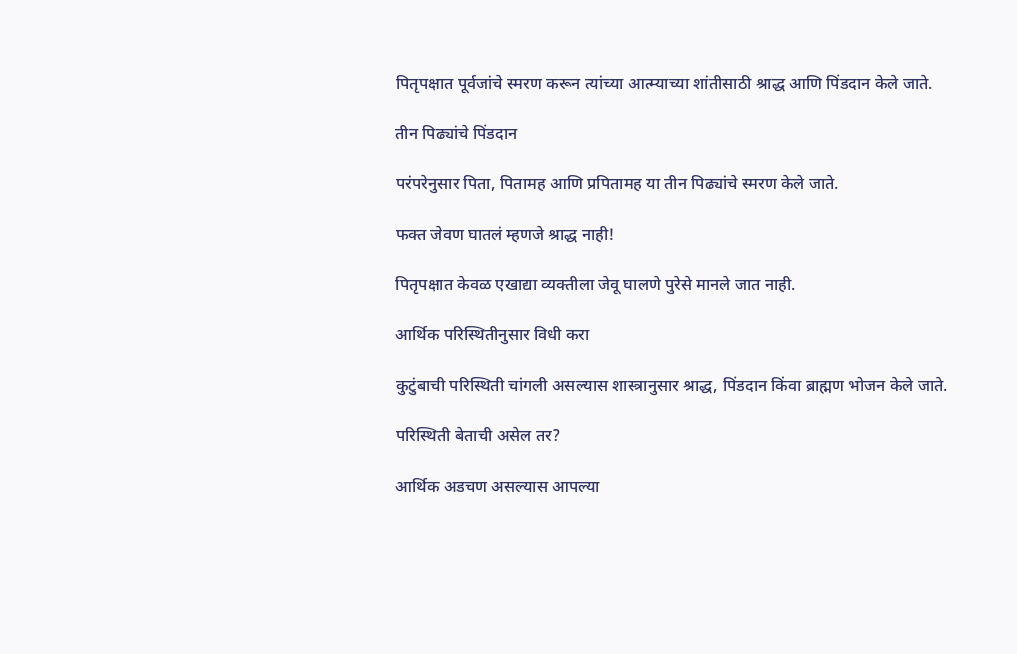पितृपक्षात पूर्वजांचे स्मरण करून त्यांच्या आत्म्याच्या शांतीसाठी श्राद्ध आणि पिंडदान केले जाते.

तीन पिढ्यांचे पिंडदान

परंपरेनुसार पिता, पितामह आणि प्रपितामह या तीन पिढ्यांचे स्मरण केले जाते.

फक्त जेवण घातलं म्हणजे श्राद्ध नाही!

पितृपक्षात केवळ एखाद्या व्यक्तीला जेवू घालणे पुरेसे मानले जात नाही.

आर्थिक परिस्थितीनुसार विधी करा

कुटुंबाची परिस्थिती चांगली असल्यास शास्त्रानुसार श्राद्ध, पिंडदान किंवा ब्राह्मण भोजन केले जाते.

परिस्थिती बेताची असेल तर?

आर्थिक अडचण असल्यास आपल्या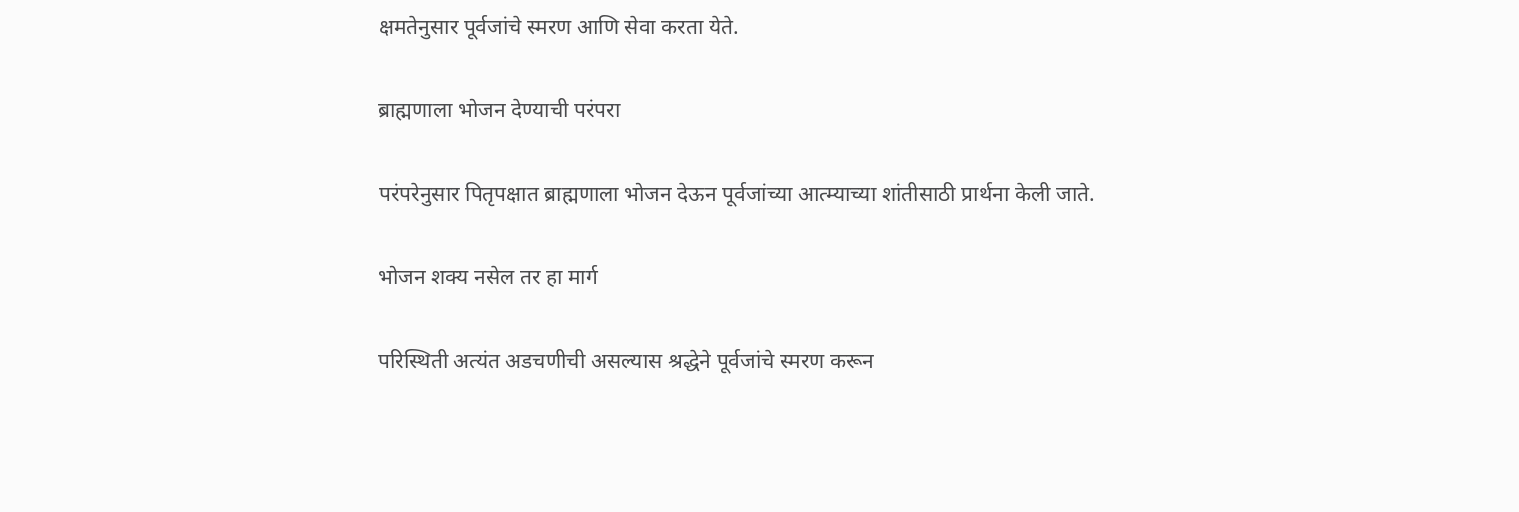क्षमतेनुसार पूर्वजांचे स्मरण आणि सेवा करता येते.

ब्राह्मणाला भोजन देण्याची परंपरा

परंपरेनुसार पितृपक्षात ब्राह्मणाला भोजन देऊन पूर्वजांच्या आत्म्याच्या शांतीसाठी प्रार्थना केली जाते.

भोजन शक्य नसेल तर हा मार्ग

परिस्थिती अत्यंत अडचणीची असल्यास श्रद्धेने पूर्वजांचे स्मरण करून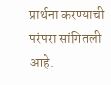प्रार्थना करण्याची परंपरा सांगितली आहे.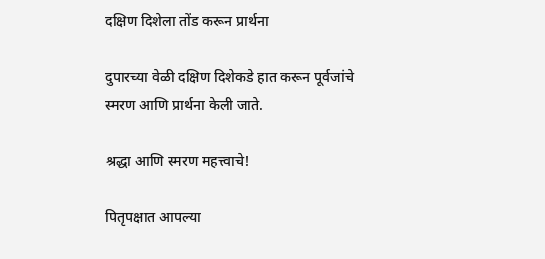दक्षिण दिशेला तोंड करून प्रार्थना

दुपारच्या वेळी दक्षिण दिशेकडे हात करून पूर्वजांचे स्मरण आणि प्रार्थना केली जाते.

श्रद्धा आणि स्मरण महत्त्वाचे!

पितृपक्षात आपल्या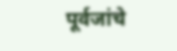पूर्वजांचे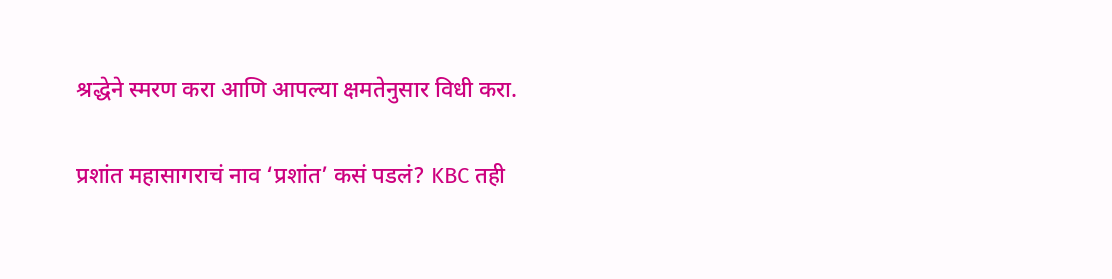श्रद्धेने स्मरण करा आणि आपल्या क्षमतेनुसार विधी करा.

प्रशांत महासागराचं नाव ‘प्रशांत’ कसं पडलं? KBC तही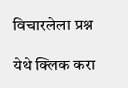विचारलेला प्रश्न

येथे क्लिक करा